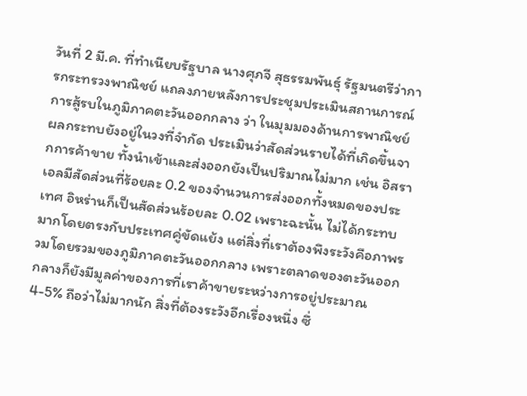วันที่ 2 มี.ค. ที่ทำเนียบรัฐบาล นางศุภจี สุธรรมพันธุ์ รัฐมนตรีว่าการกระทรวงพาณิชย์ แถลงภายหลังการประชุมประเมินสถานการณ์การสู้รบในภูมิภาคตะวันออกกลาง ว่า ในมุมมองด้านการพาณิชย์ ผลกระทบยังอยู่ในวงที่จำกัด ประเมินว่าสัดส่วนรายได้ที่เกิดขึ้นจากการค้าขาย ทั้งนำเข้าและส่งออกยังเป็นปริมาณไม่มาก เช่น อิสราเอลมีสัดส่วนที่ร้อยละ 0.2 ของจำนวนการส่งออกทั้งหมดของประเทศ อิหร่านก็เป็นสัดส่วนร้อยละ 0.02 เพราะฉะนั้น ไม่ได้กระทบมากโดยตรงกับประเทศคู่ขัดแย้ง แต่สิ่งที่เราต้องพึงระวังคือภาพรวมโดยรวมของภูมิภาคตะวันออกกลาง เพราะตลาดของตะวันออกกลางก็ยังมีมูลค่าของการที่เราค้าขายระหว่างการอยู่ประมาณ 4-5% ถือว่าไม่มากนัก สิ่งที่ต้องระวังอีกเรื่องหนึ่ง ซึ่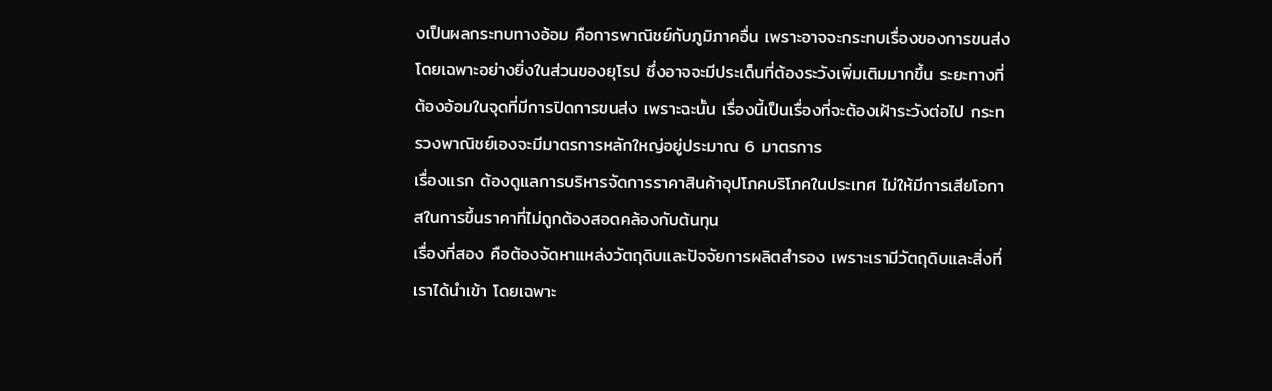งเป็นผลกระทบทางอ้อม คือการพาณิชย์กับภูมิภาคอื่น เพราะอาจจะกระทบเรื่องของการขนส่ง โดยเฉพาะอย่างยิ่งในส่วนของยุโรป ซึ่งอาจจะมีประเด็นที่ต้องระวังเพิ่มเติมมากขึ้น ระยะทางที่ต้องอ้อมในจุดที่มีการปิดการขนส่ง เพราะฉะนั้น เรื่องนี้เป็นเรื่องที่จะต้องเฝ้าระวังต่อไป กระทรวงพาณิชย์เองจะมีมาตรการหลักใหญ่อยู่ประมาณ 6 มาตรการ
เรื่องแรก ต้องดูแลการบริหารจัดการราคาสินค้าอุปโภคบริโภคในประเทศ ไม่ให้มีการเสียโอกาสในการขึ้นราคาที่ไม่ถูกต้องสอดคล้องกับต้นทุน
เรื่องที่สอง คือต้องจัดหาแหล่งวัตถุดิบและปัจจัยการผลิตสำรอง เพราะเรามีวัตถุดิบและสิ่งที่เราได้นำเข้า โดยเฉพาะ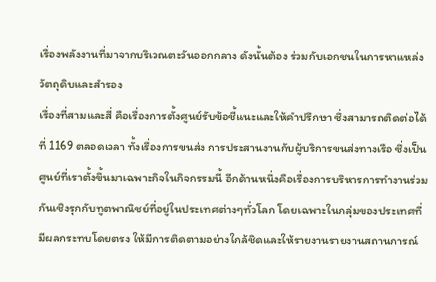เรื่องพลังงานที่มาจากบริเวณตะวันออกกลาง ดังนั้นต้อง ร่วมกับเอกชนในการหาแหล่งวัตถุดิบและสำรอง
เรื่องที่สามและสี่ คือเรื่องการตั้งศูนย์รับข้อชี้แนะและให้คำปรึกษา ซึ่งสามารถติดต่อได้ที่ 1169 ตลอดเวลา ทั้งเรื่องการขนส่ง การประสานงานกับผู้บริการขนส่งทางเรือ ซึ่งเป็นศูนย์ที่เราตั้งขึ้นมาเฉพาะกิจในกิจกรรมนี้ อีกด้านหนึ่งคือเรื่องการบริหารการทำงานร่วมกันเชิงรุกกับทูตพาณิชย์ที่อยู่ในประเทศต่างๆทั่วโลก โดยเฉพาะในกลุ่มของประเทศที่มีผลกระทบโดยตรง ให้มีการติดตามอย่างใกล้ชิดและให้รายงานรายงานสถานการณ์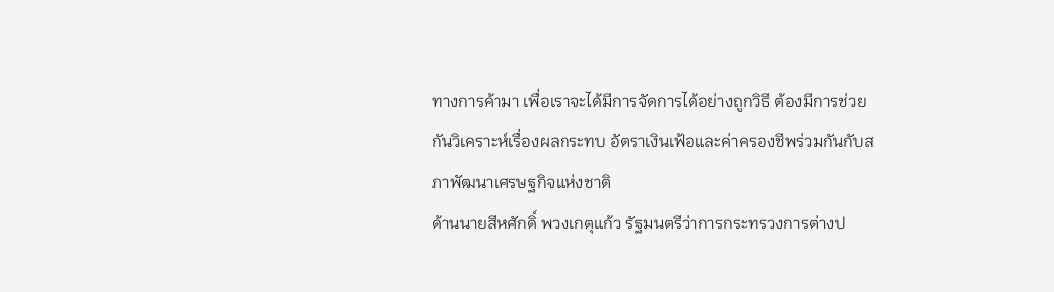ทางการค้ามา เพื่อเราจะได้มีการจัดการได้อย่างถูกวิธี ต้องมีการช่วยกันวิเคราะห์เรื่องผลกระทบ อัตราเงินเฟ้อและค่าครองชีพร่วมกันกับสภาพัฒนาเศรษฐกิจแห่งชาติ
ด้านนายสีหศักดิ์ พวงเกตุแก้ว รัฐมนตรีว่าการกระทรวงการต่างป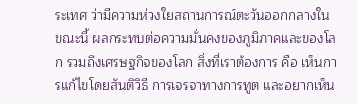ระเทศ ว่ามีความห่วงใยสถานการณ์ตะวันออกกลางในขณะนี้ ผลกระทบต่อความมั่นคงของภูมิภาคและของโลก รวมถึงเศรษฐกิจของโลก สิ่งที่เราต้องการ คือ เห็นการแก้ไขโดยสันติวิธี การเจรจาทางการทูต และอยากเห็น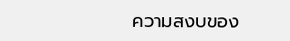ความสงบของ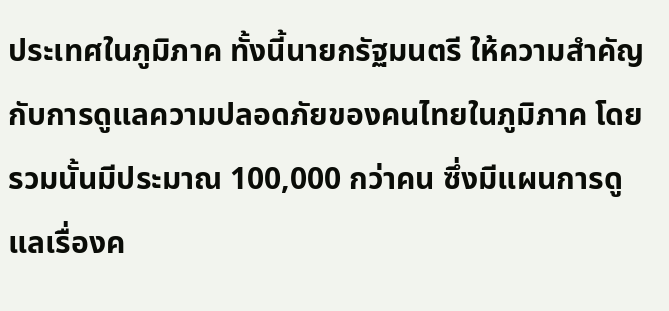ประเทศในภูมิภาค ทั้งนี้นายกรัฐมนตรี ให้ความสำคัญกับการดูแลความปลอดภัยของคนไทยในภูมิภาค โดยรวมนั้นมีประมาณ 100,000 กว่าคน ซึ่งมีแผนการดูแลเรื่องค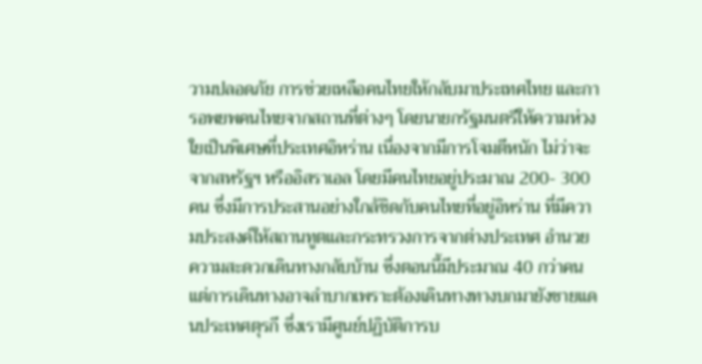วามปลอดภัย การช่วยเหลือคนไทยให้กลับมาประเทศไทย และการอพยพคนไทยจากสถานที่ต่างๆ โดยนายกรัฐมนตรีให้ความห่วงใยเป็นพิเศษที่ประเทศอิหร่าน เนื่องจากมีการโจมตีหนัก ไม่ว่าจะจากสหรัฐฯ หรืออิสราเอล โดยมีคนไทยอยู่ประมาณ 200- 300 คน ซึ่งมีการประสานอย่างใกล้ชิดกับคนไทยที่อยู่อิหร่าน ที่มีความประสงค์ให้สถานทูตและกระทรวงการจากต่างประเทศ อำนวยความสะดวกเดินทางกลับบ้าน ซึ่งตอนนี้มีประมาณ 40 กว่าคน แต่การเดินทางอาจลำบากเพราะต้องเดินทางทางบกมายังชายแดนประเทศตุรกี ซึ่งเรามีศูนย์ปฏิบัติการบ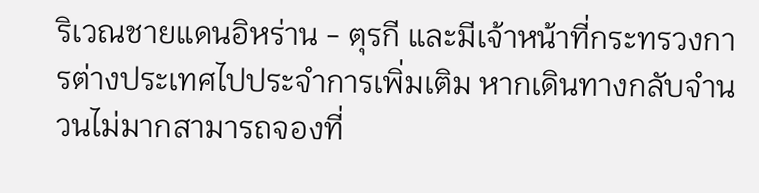ริเวณชายแดนอิหร่าน - ตุรกี และมีเจ้าหน้าที่กระทรวงการต่างประเทศไปประจำการเพิ่มเติม หากเดินทางกลับจำนวนไม่มากสามารถจองที่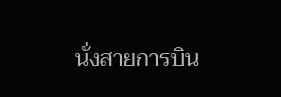นั่งสายการบิน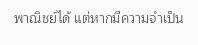พาณิชย์ได้ แต่หากมีความจำเป็น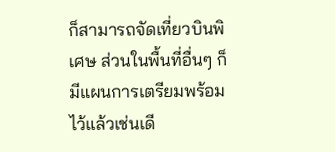ก็สามารถจัดเที่ยวบินพิเศษ ส่วนในพื้นที่อื่นๆ ก็มีแผนการเตรียมพร้อมไว้แล้วเช่นเดี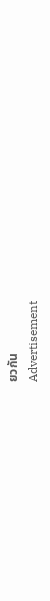ยวกัน
Advertisement